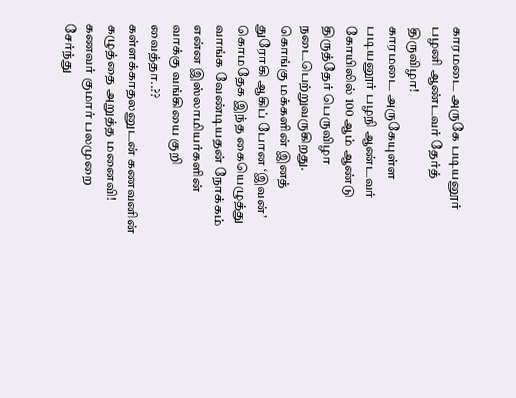காரமடை அருகே படியனூர் பழனி ஆண்டவர் தேர்த் திருவிழா!
காரமடை அருகேயுள்ள படியனூர் பழநி ஆண்டவர் கோயிலில் 100 ஆம் ஆண்டு திருத்தேர் பெருவிழா நடைபெற்றுவருகிறது.
கொங்கு மக்களின் இனத் துரோகி ஆகிப் போன ‘இவன்’
கொமதேக இந்த கையெழுத்து வாங்க வேண்டியதன் நோக்கம் என்ன இஸ்லாமியர்களின் வாக்கு வங்கியை குறி வைத்தா..??
கள்ளக்காதலனுடன் கணவனின் கழுத்தை அறுத்த மனைவி!
கணவர் குமார் பலமுறை சேர்ந்து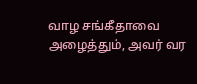வாழ சங்கீதாவை அழைத்தும், அவர் வர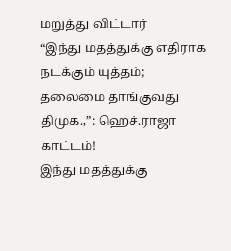மறுத்து விட்டார்
“இந்து மதத்துக்கு எதிராக நடக்கும் யுத்தம்; தலைமை தாங்குவது திமுக.,”: ஹெச்.ராஜா காட்டம்!
இந்து மதத்துக்கு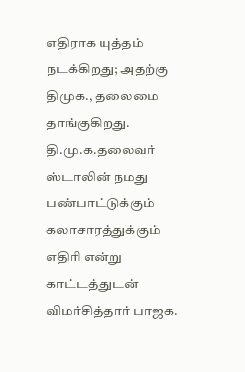எதிராக யுத்தம் நடக்கிறது; அதற்கு திமுக., தலைமை தாங்குகிறது. தி.மு.க.தலைவர் ஸ்டாலின் நமது பண்பாட்டுக்கும் கலாசாரத்துக்கும் எதிரி என்று காட்டத்துடன் விமர்சித்தார் பாஜக.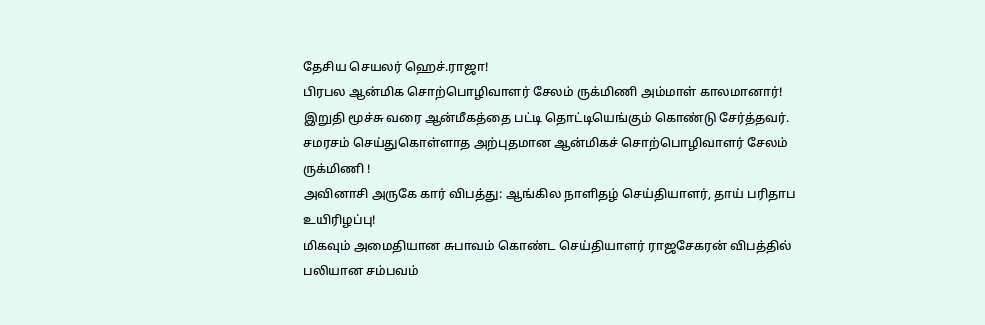தேசிய செயலர் ஹெச்.ராஜா!
பிரபல ஆன்மிக சொற்பொழிவாளர் சேலம் ருக்மிணி அம்மாள் காலமானார்!
இறுதி மூச்சு வரை ஆன்மீகத்தை பட்டி தொட்டியெங்கும் கொண்டு சேர்த்தவர். சமரசம் செய்துகொள்ளாத அற்புதமான ஆன்மிகச் சொற்பொழிவாளர் சேலம் ருக்மிணி !
அவினாசி அருகே கார் விபத்து: ஆங்கில நாளிதழ் செய்தியாளர், தாய் பரிதாப உயிரிழப்பு!
மிகவும் அமைதியான சுபாவம் கொண்ட செய்தியாளர் ராஜசேகரன் விபத்தில் பலியான சம்பவம்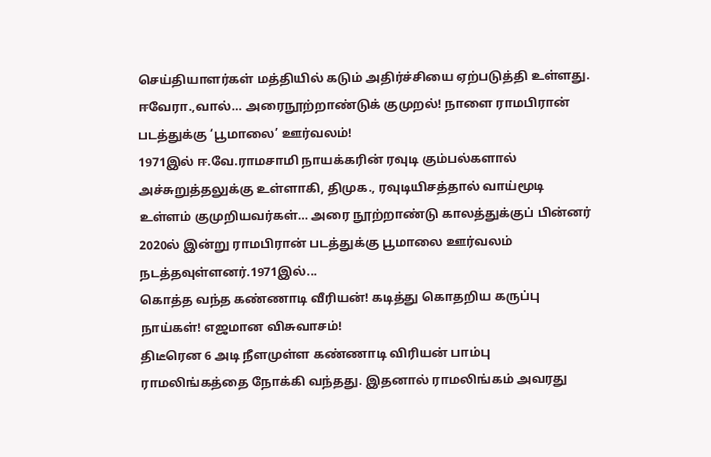செய்தியாளர்கள் மத்தியில் கடும் அதிர்ச்சியை ஏற்படுத்தி உள்ளது.
ஈவேரா.,வால்… அரைநூற்றாண்டுக் குமுறல்! நாளை ராமபிரான் படத்துக்கு ‘பூமாலை’ ஊர்வலம்!
1971இல் ஈ.வே.ராமசாமி நாயக்கரின் ரவுடி கும்பல்களால் அச்சுறுத்தலுக்கு உள்ளாகி, திமுக., ரவுடியிசத்தால் வாய்மூடி உள்ளம் குமுறியவர்கள்… அரை நூற்றாண்டு காலத்துக்குப் பின்னர் 2020ல் இன்று ராமபிரான் படத்துக்கு பூமாலை ஊர்வலம் நடத்தவுள்ளனர்.1971இல்...
கொத்த வந்த கண்ணாடி வீரியன்! கடித்து கொதறிய கருப்பு நாய்கள்! எஜமான விசுவாசம்!
திடீரென 6 அடி நீளமுள்ள கண்ணாடி விரியன் பாம்பு ராமலிங்கத்தை நோக்கி வந்தது. இதனால் ராமலிங்கம் அவரது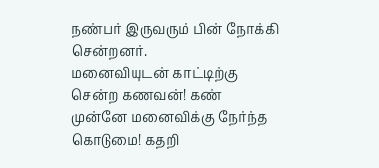நண்பர் இருவரும் பின் நோக்கி சென்றனர்.
மனைவியுடன் காட்டிற்கு சென்ற கணவன்! கண் முன்னே மனைவிக்கு நேர்ந்த கொடுமை! கதறி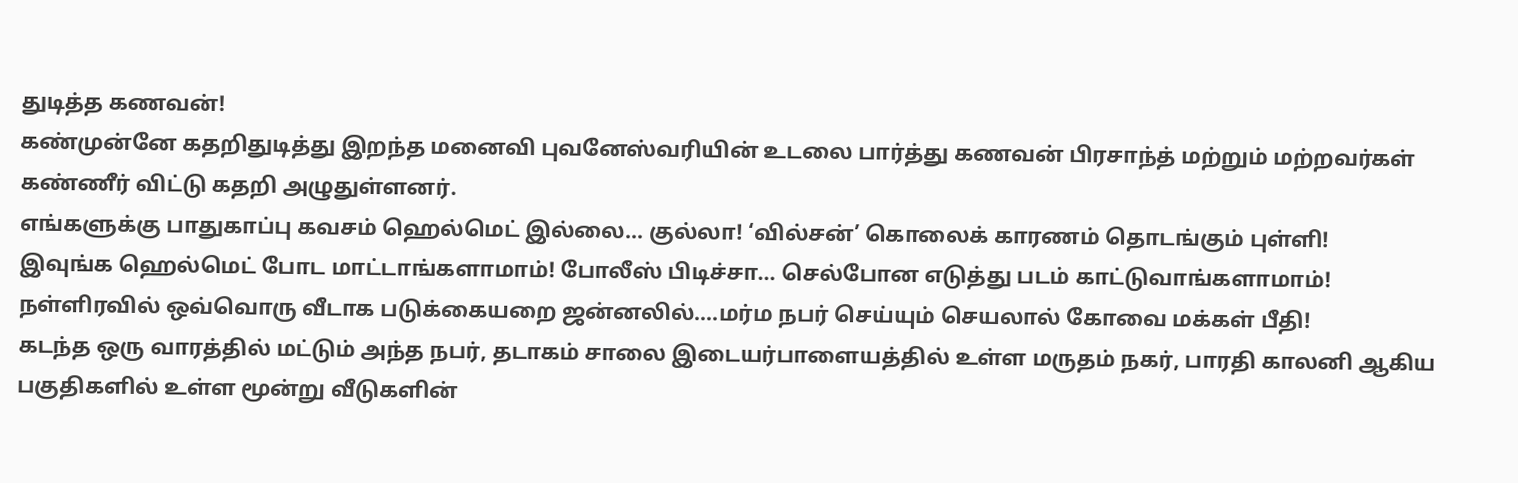துடித்த கணவன்!
கண்முன்னே கதறிதுடித்து இறந்த மனைவி புவனேஸ்வரியின் உடலை பார்த்து கணவன் பிரசாந்த் மற்றும் மற்றவர்கள் கண்ணீர் விட்டு கதறி அழுதுள்ளனர்.
எங்களுக்கு பாதுகாப்பு கவசம் ஹெல்மெட் இல்லை… குல்லா! ‘வில்சன்’ கொலைக் காரணம் தொடங்கும் புள்ளி!
இவுங்க ஹெல்மெட் போட மாட்டாங்களாமாம்! போலீஸ் பிடிச்சா… செல்போன எடுத்து படம் காட்டுவாங்களாமாம்!
நள்ளிரவில் ஒவ்வொரு வீடாக படுக்கையறை ஜன்னலில்….மர்ம நபர் செய்யும் செயலால் கோவை மக்கள் பீதி!
கடந்த ஒரு வாரத்தில் மட்டும் அந்த நபர், தடாகம் சாலை இடையர்பாளையத்தில் உள்ள மருதம் நகர், பாரதி காலனி ஆகிய பகுதிகளில் உள்ள மூன்று வீடுகளின்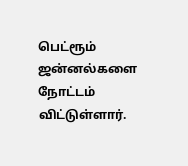பெட்ரூம் ஜன்னல்களை நோட்டம் விட்டுள்ளார்.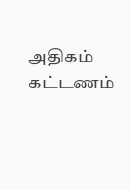அதிகம் கட்டணம்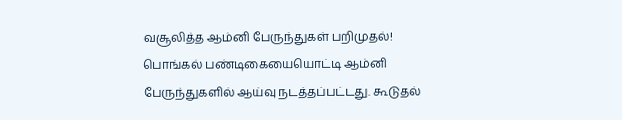வசூலித்த ஆம்னி பேருந்துகள் பறிமுதல்!
பொங்கல் பண்டிகையையொட்டி ஆம்னி பேருந்துகளில் ஆய்வு நடத்தப்பட்டது. கூடுதல்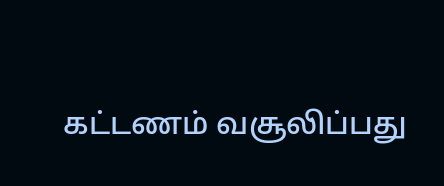கட்டணம் வசூலிப்பது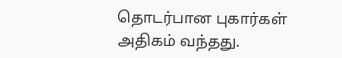தொடர்பான புகார்கள் அதிகம் வந்தது.